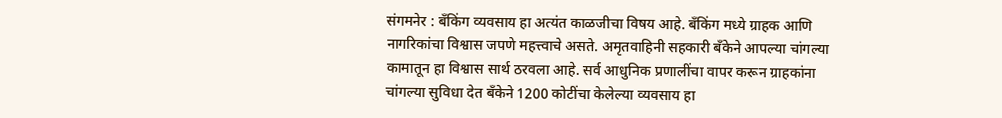संगमनेर : बँकिंग व्यवसाय हा अत्यंत काळजीचा विषय आहे. बँकिंग मध्ये ग्राहक आणि नागरिकांचा विश्वास जपणे महत्त्वाचे असते. अमृतवाहिनी सहकारी बँकेने आपल्या चांगल्या कामातून हा विश्वास सार्थ ठरवला आहे. सर्व आधुनिक प्रणालींचा वापर करून ग्राहकांना चांगल्या सुविधा देत बँकेने 1200 कोटींचा केलेल्या व्यवसाय हा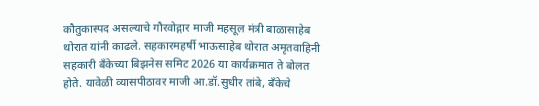कौतुकास्पद असल्याचे गौरवोद्गार माजी महसूल मंत्री बाळासाहेब थोरात यांनी काढले. सहकारमहर्षी भाऊसाहेब थोरात अमृतवाहिनी सहकारी बँकेच्या बिझनेस समिट 2026 या कार्यक्रमात ते बोलत होते. यावेळी व्यासपीठावर माजी आ.डॉ.सुधीर तांबे, बँकेचे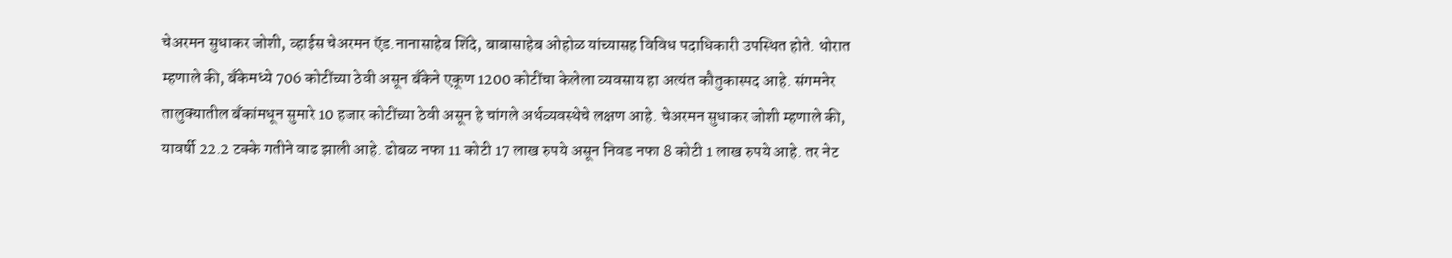चेअरमन सुधाकर जोशी, व्हाईस चेअरमन ऍड.नानासाहेब शिंदे, बाबासाहेब ओहोळ यांच्यासह विविध पदाधिकारी उपस्थित होते. थोरात म्हणाले की, बँकेमध्ये 706 कोटींच्या ठेवी असून बँकेने एकूण 1200 कोटींचा केलेला व्यवसाय हा अत्यंत कौतुकास्पद आहे. संगमनेर तालुक्यातील बँकांमधून सुमारे 10 हजार कोटींच्या ठेवी असून हे चांगले अर्थव्यवस्थेचे लक्षण आहे. चेअरमन सुधाकर जोशी म्हणाले की, यावर्षी 22.2 टक्के गतीने वाढ झाली आहे. ढोबळ नफा 11 कोटी 17 लाख रुपये असून निवड नफा 8 कोटी 1 लाख रुपये आहे. तर नेट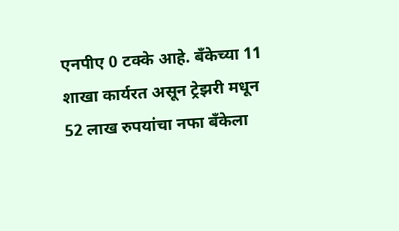एनपीए 0 टक्के आहे. बँकेच्या 11 शाखा कार्यरत असून ट्रेझरी मधून 52 लाख रुपयांचा नफा बँकेला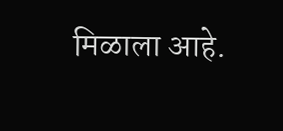मिळाला आहे.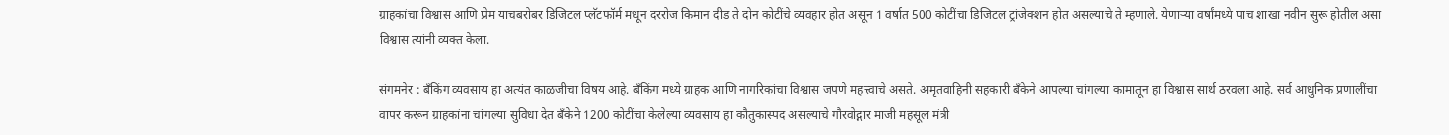ग्राहकांचा विश्वास आणि प्रेम याचबरोबर डिजिटल प्लॅटफॉर्म मधून दररोज किमान दीड ते दोन कोटींचे व्यवहार होत असून 1 वर्षात 500 कोटींचा डिजिटल ट्रांजेक्शन होत असल्याचे ते म्हणाले. येणाऱ्या वर्षांमध्ये पाच शाखा नवीन सुरू होतील असा विश्वास त्यांनी व्यक्त केला.

संगमनेर : बँकिंग व्यवसाय हा अत्यंत काळजीचा विषय आहे. बँकिंग मध्ये ग्राहक आणि नागरिकांचा विश्वास जपणे महत्त्वाचे असते. अमृतवाहिनी सहकारी बँकेने आपल्या चांगल्या कामातून हा विश्वास सार्थ ठरवला आहे. सर्व आधुनिक प्रणालींचा वापर करून ग्राहकांना चांगल्या सुविधा देत बँकेने 1200 कोटींचा केलेल्या व्यवसाय हा कौतुकास्पद असल्याचे गौरवोद्गार माजी महसूल मंत्री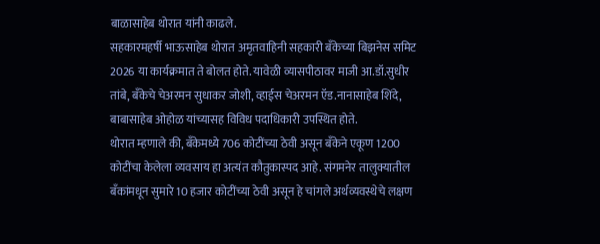बाळासाहेब थोरात यांनी काढले.
सहकारमहर्षी भाऊसाहेब थोरात अमृतवाहिनी सहकारी बँकेच्या बिझनेस समिट 2026 या कार्यक्रमात ते बोलत होते. यावेळी व्यासपीठावर माजी आ.डॉ.सुधीर तांबे, बँकेचे चेअरमन सुधाकर जोशी, व्हाईस चेअरमन ऍड.नानासाहेब शिंदे, बाबासाहेब ओहोळ यांच्यासह विविध पदाधिकारी उपस्थित होते.
थोरात म्हणाले की, बँकेमध्ये 706 कोटींच्या ठेवी असून बँकेने एकूण 1200 कोटींचा केलेला व्यवसाय हा अत्यंत कौतुकास्पद आहे. संगमनेर तालुक्यातील बँकांमधून सुमारे 10 हजार कोटींच्या ठेवी असून हे चांगले अर्थव्यवस्थेचे लक्षण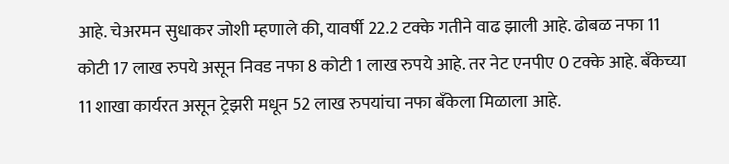आहे. चेअरमन सुधाकर जोशी म्हणाले की, यावर्षी 22.2 टक्के गतीने वाढ झाली आहे. ढोबळ नफा 11 कोटी 17 लाख रुपये असून निवड नफा 8 कोटी 1 लाख रुपये आहे. तर नेट एनपीए 0 टक्के आहे. बँकेच्या 11 शाखा कार्यरत असून ट्रेझरी मधून 52 लाख रुपयांचा नफा बँकेला मिळाला आहे.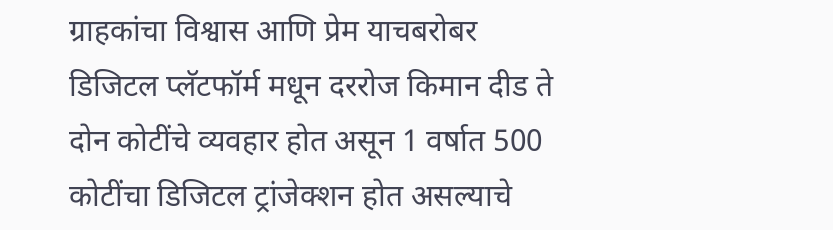ग्राहकांचा विश्वास आणि प्रेम याचबरोबर डिजिटल प्लॅटफॉर्म मधून दररोज किमान दीड ते दोन कोटींचे व्यवहार होत असून 1 वर्षात 500 कोटींचा डिजिटल ट्रांजेक्शन होत असल्याचे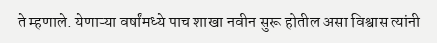ते म्हणाले. येणाऱ्या वर्षांमध्ये पाच शाखा नवीन सुरू होतील असा विश्वास त्यांनी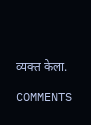व्यक्त केला.

COMMENTS